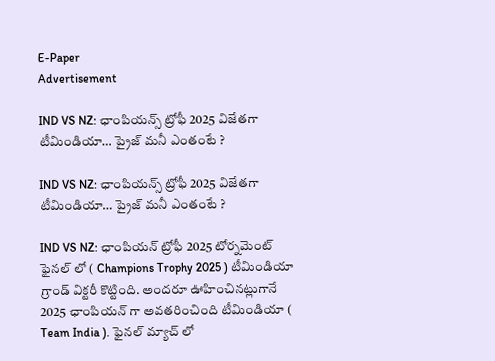E-Paper
Advertisement

IND VS NZ: ఛాంపియన్స్ ట్రోఫీ 2025 విజేతగా టీమిండియా… ప్రైజ్ మనీ ఎంతంటే ?

IND VS NZ: ఛాంపియన్స్ ట్రోఫీ 2025 విజేతగా టీమిండియా… ప్రైజ్ మనీ ఎంతంటే ?

IND VS NZ: ఛాంపియన్ ట్రోఫీ 2025 టోర్నమెంట్ ఫైనల్ లో ( Champions Trophy 2025 ) టీమిండియా గ్రాండ్ విక్టరీ కొట్టింది. అందరూ ఊహించినట్లుగానే 2025 ఛాంపియన్ గా అవతరించింది టీమిండియా ( Team India ). ఫైనల్ మ్యాచ్ లో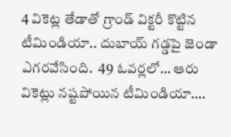4 వికెట్ల తేడాతో గ్రాండ్ విక్టరీ కొట్టిన టీమిండియా.. దుబాయ్ గడ్డపై జెండా ఎగరవేసింది.  49 ఓవర్లలో… ఆరు వికెట్లు నష్టపోయిన టీమిండియా….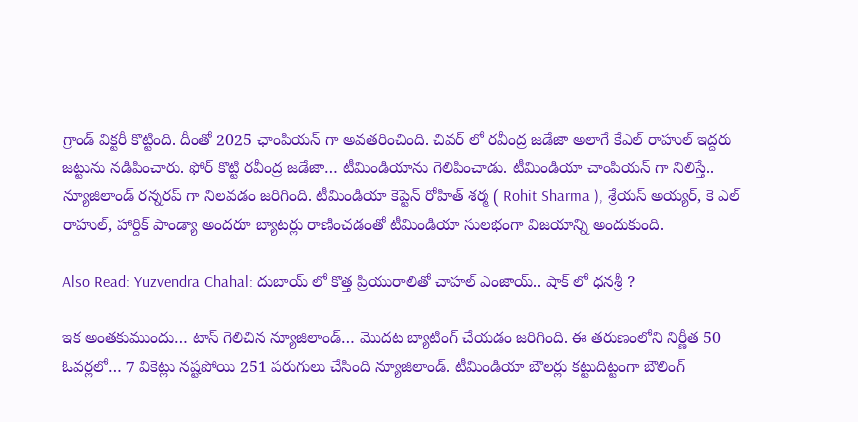గ్రాండ్ విక్టరీ కొట్టింది. దీంతో 2025 ఛాంపియన్ గా అవతరించింది. చివర్ లో రవీంద్ర జడేజా అలాగే కేఎల్ రాహుల్ ఇద్దరు జట్టును నడిపించారు. ఫోర్ కొట్టి రవీంద్ర జడేజా… టీమిండియాను గెలిపించాడు. టీమిండియా చాంపియన్ గా నిలిస్తే.. న్యూజిలాండ్ రన్నరప్ గా నిలవడం జరిగింది. టీమిండియా కెప్టెన్ రోహిత్ శర్మ ( Rohit Sharma ), శ్రేయస్ అయ్యర్, కె ఎల్ రాహుల్, హార్దిక్ పాండ్యా అందరూ బ్యాటర్లు రాణించడంతో టీమిండియా సులభంగా విజయాన్ని అందుకుంది.

Also Read: Yuzvendra Chahal: దుబాయ్ లో కొత్త ప్రియురాలితో చాహల్ ఎంజాయ్.. షాక్ లో ధనశ్రీ ?

ఇక అంతకుముందు… టాస్ గెలిచిన న్యూజిలాండ్… మొదట బ్యాటింగ్ చేయడం జరిగింది. ఈ తరుణంలోని నిర్ణీత 50 ఓవర్లలో… 7 వికెట్లు నష్టపోయి 251 పరుగులు చేసింది న్యూజిలాండ్. టీమిండియా బౌలర్లు కట్టుదిట్టంగా బౌలింగ్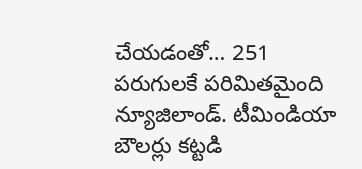చేయడంతో… 251 పరుగులకే పరిమితమైంది న్యూజిలాండ్. టీమిండియా బౌలర్లు కట్టడి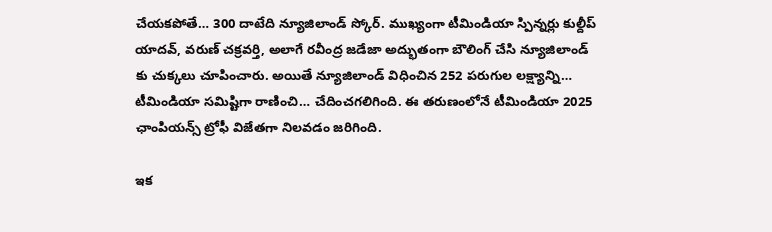చేయకపోతే… 300 దాటేది న్యూజిలాండ్ స్కోర్. ముఖ్యంగా టీమిండియా స్పిన్నర్లు కుల్దీప్ యాదవ్, వరుణ్ చక్రవర్తి, అలాగే రవీంద్ర జడేజా అద్భుతంగా బౌలింగ్ చేసి న్యూజిలాండ్ కు చుక్కలు చూపించారు. అయితే న్యూజిలాండ్ విధించిన 252 పరుగుల లక్ష్యాన్ని… టీమిండియా సమిష్టిగా రాణించి… చేదించగలిగింది. ఈ తరుణంలోనే టీమిండియా 2025 ఛాంపియన్స్ ట్రోఫీ విజేతగా నిలవడం జరిగింది.

ఇక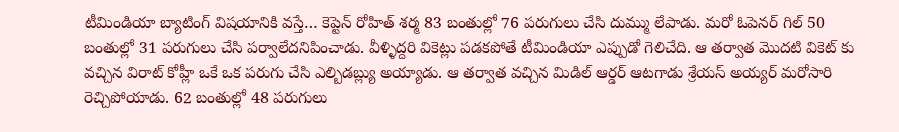టీమిండియా బ్యాటింగ్ విషయానికి వస్తే… కెప్టెన్ రోహిత్ శర్మ 83 బంతుల్లో 76 పరుగులు చేసి దుమ్ము లేపాడు. మరో ఓపెనర్ గిల్ 50 బంతుల్లో 31 పరుగులు చేసి పర్వాలేదనిపించాడు. వీళ్ళిద్దరి వికెట్లు పడకపోతే టీమిండియా ఎప్పుడో గెలిచేది. ఆ తర్వాత మొదటి వికెట్ కు వచ్చిన విరాట్ కోహ్లీ ఒకే ఒక పరుగు చేసి ఎల్బిడబ్ల్యు అయ్యాడు. ఆ తర్వాత వచ్చిన మిడిల్ ఆర్డర్ ఆటగాడు శ్రేయస్ అయ్యర్ మరోసారి రెచ్చిపోయాడు. 62 బంతుల్లో 48 పరుగులు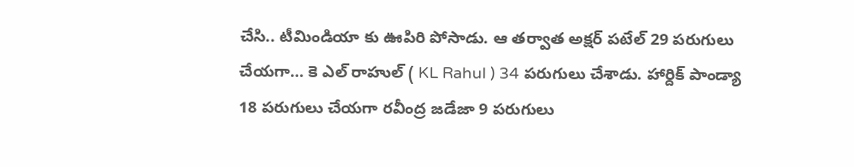చేసి.. టీమిండియా కు ఊపిరి పోసాడు. ఆ తర్వాత అక్షర్ పటేల్ 29 పరుగులు చేయగా… కె ఎల్ రాహుల్ ( KL Rahul ) 34 పరుగులు చేశాడు. హార్దిక్ పాండ్యా 18 పరుగులు చేయగా రవీంద్ర జడేజా 9 పరుగులు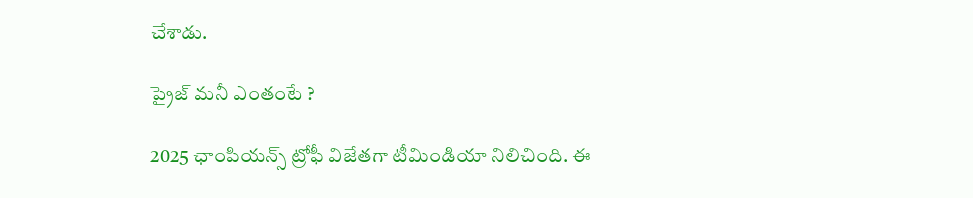చేశాడు.

ప్రైజ్ మనీ ఎంతంటే ?

2025 ఛాంపియన్స్ ట్రోఫీ విజేతగా టీమిండియా నిలిచింది. ఈ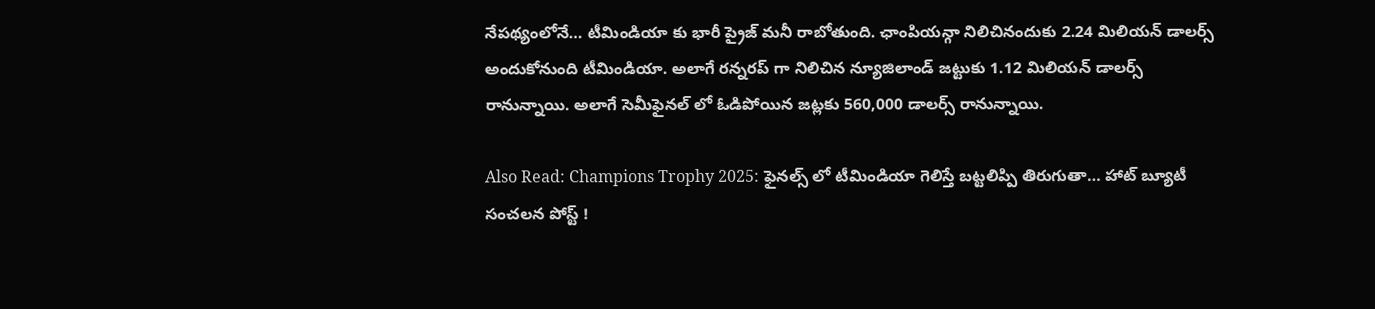నేపథ్యంలోనే… టీమిండియా కు భారీ ప్రైజ్ మనీ రాబోతుంది. ఛాంపియన్గా నిలిచినందుకు 2.24 మిలియన్ డాలర్స్ అందుకోనుంది టీమిండియా. అలాగే రన్నరప్ గా నిలిచిన న్యూజిలాండ్ జట్టుకు 1.12 మిలియన్ డాలర్స్ రానున్నాయి. అలాగే సెమీఫైనల్ లో ఓడిపోయిన జట్లకు 560,000 డాలర్స్ రానున్నాయి.

Also Read: Champions Trophy 2025: ఫైనల్స్ లో టీమిండియా గెలిస్తే బట్టలిప్పి తిరుగుతా… హాట్ బ్యూటీ సంచలన పోస్ట్ !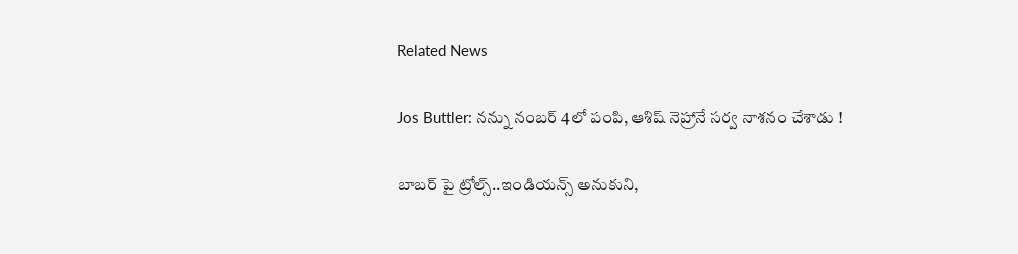Related News

Jos Buttler: న‌న్ను నంబ‌ర్ 4లో పంపి, ఆశిష్ నెహ్రానే స‌ర్వ నాశ‌నం చేశాడు !

బాబ‌ర్ పై ట్రోల్స్‌..ఇండియ‌న్స్ అనుకుని,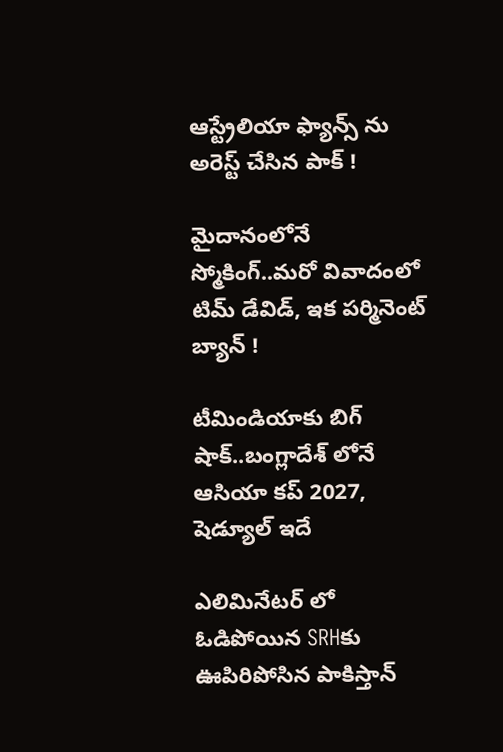ఆస్ట్రేలియా ఫ్యాన్స్ ను అరెస్ట్ చేసిన పాక్ !

మైదానంలోనే స్మోకింగ్..మ‌రో వివాదంలో టిమ్ డేవిడ్, ఇక ప‌ర్మినెంట్ బ్యాన్ !

టీమిండియాకు బిగ్ షాక్‌..బంగ్లాదేశ్ లోనే ఆసియా కప్ 2027, షెడ్యూల్ ఇదే

ఎలిమినేట‌ర్ లో ఓడిపోయిన‌ SRHకు ఊపిరిపోసిన పాకిస్తాన్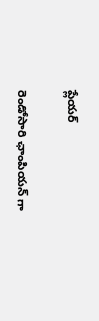ప్లేయ‌ర్

రెండోసారి ఛాంపియ‌న్ గా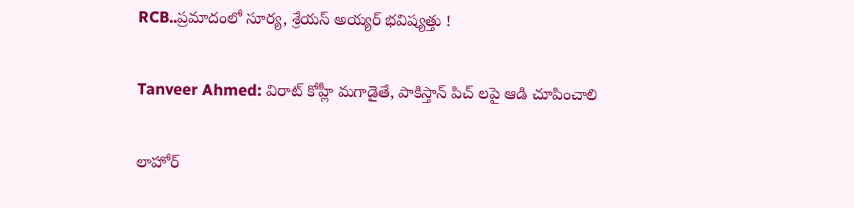RCB..ప్ర‌మాదంలో సూర్య‌, శ్రేయ‌స్ అయ్య‌ర్ భ‌విష్య‌త్తు !

Tanveer Ahmed: విరాట్ కోహ్లీ మ‌గాడైతే, పాకిస్తాన్ పిచ్ ల‌పై ఆడి చూపించాలి

లాహోర్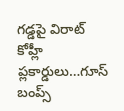గ‌డ్డ‌పై విరాట్ కోహ్లీ ప్లకార్డులు…గూస్ బంప్స్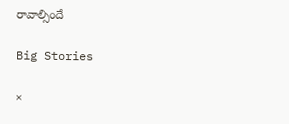రావాల్సిందే

Big Stories

×